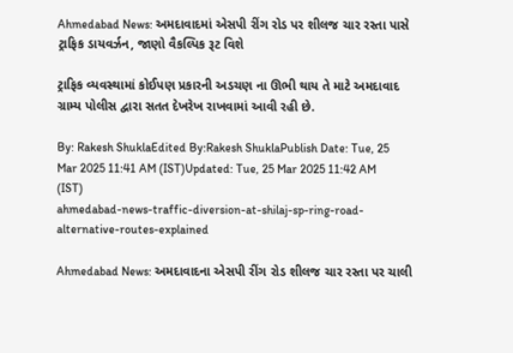Ahmedabad News: અમદાવાદમાં એસપી રીંગ રોડ પર શીલજ ચાર રસ્તા પાસે ટ્રાફિક ડાયવર્ઝન, જાણો વૈકલ્પિક રૂટ વિશે

ટ્રાફિક વ્યવસ્થામાં કોઈપણ પ્રકારની અડચણ ના ઊભી થાય તે માટે અમદાવાદ ગ્રામ્ય પોલીસ દ્વારા સતત દેખરેખ રાખવામાં આવી રહી છે.

By: Rakesh ShuklaEdited By:Rakesh ShuklaPublish Date: Tue, 25 Mar 2025 11:41 AM (IST)Updated: Tue, 25 Mar 2025 11:42 AM (IST)
ahmedabad-news-traffic-diversion-at-shilaj-sp-ring-road-alternative-routes-explained

Ahmedabad News: અમદાવાદના એસપી રીંગ રોડ શીલજ ચાર રસ્તા પર ચાલી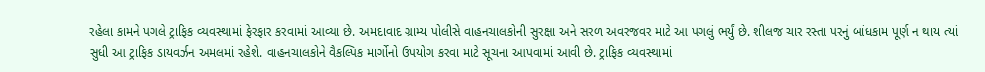રહેલા કામને પગલે ટ્રાફિક વ્યવસ્થામાં ફેરફાર કરવામાં આવ્યા છે. અમદાવાદ ગ્રામ્ય પોલીસે વાહનચાલકોની સુરક્ષા અને સરળ અવરજવર માટે આ પગલું ભર્યું છે. શીલજ ચાર રસ્તા પરનું બાંધકામ પૂર્ણ ન થાય ત્યાં સુધી આ ટ્રાફિક ડાયવર્ઝન અમલમાં રહેશે. વાહનચાલકોને વૈકલ્પિક માર્ગોનો ઉપયોગ કરવા માટે સૂચના આપવામાં આવી છે. ટ્રાફિક વ્યવસ્થામાં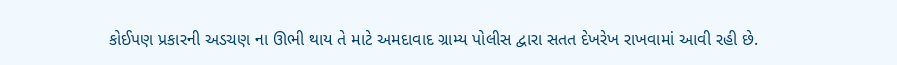કોઈપણ પ્રકારની અડચણ ના ઊભી થાય તે માટે અમદાવાદ ગ્રામ્ય પોલીસ દ્વારા સતત દેખરેખ રાખવામાં આવી રહી છે.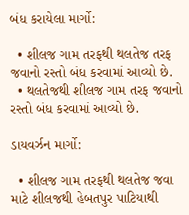બંધ કરાયેલા માર્ગો:

  • શીલજ ગામ તરફથી થલતેજ તરફ જવાનો રસ્તો બંધ કરવામાં આવ્યો છે.
  • થલતેજથી શીલજ ગામ તરફ જવાનો રસ્તો બંધ કરવામાં આવ્યો છે.

ડાયવર્ઝન માર્ગો:

  • શીલજ ગામ તરફથી થલતેજ જવા માટે શીલજથી હેબતપુર પાટિયાથી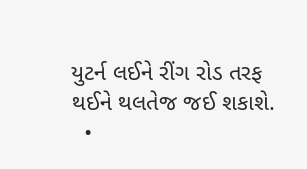યુટર્ન લઈને રીંગ રોડ તરફ થઈને થલતેજ જઈ શકાશે.
  •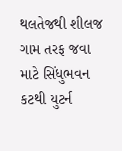થલતેજથી શીલજ ગામ તરફ જવા માટે સિંધુભવન કટથી યુટર્ન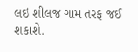લઇ શીલજ ગામ તરફ જઈ શકાશે.